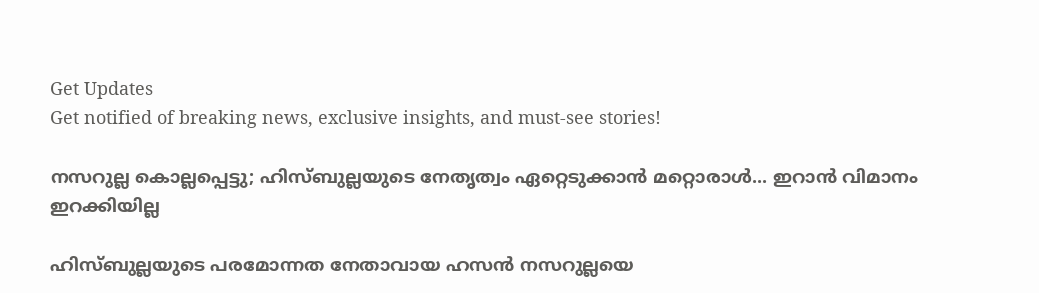Get Updates
Get notified of breaking news, exclusive insights, and must-see stories!

നസറുല്ല കൊല്ലപ്പെട്ടു; ഹിസ്ബുല്ലയുടെ നേതൃത്വം ഏറ്റെടുക്കാന്‍ മറ്റൊരാള്‍... ഇറാന്‍ വിമാനം ഇറക്കിയില്ല

ഹിസ്ബുല്ലയുടെ പരമോന്നത നേതാവായ ഹസന്‍ നസറുല്ലയെ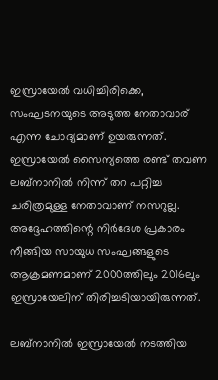ഇസ്രായേല്‍ വധിച്ചിരിക്കെ, സംഘടനയുടെ അടുത്ത നേതാവാര് എന്ന ചോദ്യമാണ് ഉയരുന്നത്. ഇസ്രായേല്‍ സൈന്യത്തെ രണ്ട് തവണ ലബ്‌നാനില്‍ നിന്ന് തറ പറ്റിച്ച ചരിത്രമുള്ള നേതാവാണ് നസറുല്ല. അദ്ദേഹത്തിന്റെ നിര്‍ദേശ പ്രകാരം നീങ്ങിയ സായുധ സംഘങ്ങളുടെ ആക്രമണമാണ് 2000ത്തിലും 2016ലും ഇസ്രായേലിന് തിരിച്ചടിയായിരുന്നത്.

ലബ്‌നാനില്‍ ഇസ്രായേല്‍ നടത്തിയ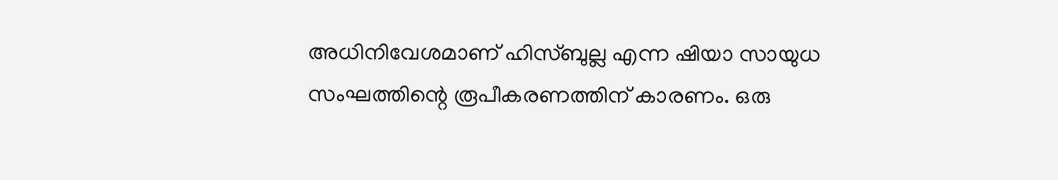അധിനിവേശമാണ് ഹിസ്ബുല്ല എന്ന ഷിയാ സായുധ സംഘത്തിന്റെ രൂപീകരണത്തിന് കാരണം. ഒരു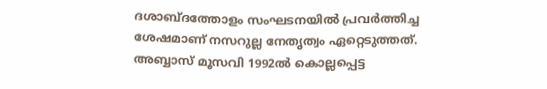ദശാബ്ദത്തോളം സംഘടനയില്‍ പ്രവര്‍ത്തിച്ച ശേഷമാണ് നസറുല്ല നേതൃത്വം ഏറ്റെടുത്തത്. അബ്ബാസ് മൂസവി 1992ല്‍ കൊല്ലപ്പെട്ട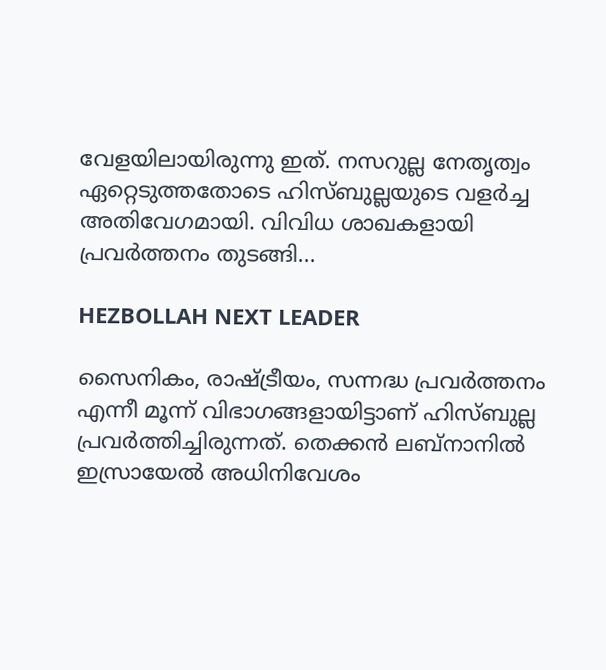വേളയിലായിരുന്നു ഇത്. നസറുല്ല നേതൃത്വം ഏറ്റെടുത്തതോടെ ഹിസ്ബുല്ലയുടെ വളര്‍ച്ച അതിവേഗമായി. വിവിധ ശാഖകളായി പ്രവര്‍ത്തനം തുടങ്ങി...

HEZBOLLAH NEXT LEADER

സൈനികം, രാഷ്ട്രീയം, സന്നദ്ധ പ്രവര്‍ത്തനം എന്നീ മൂന്ന് വിഭാഗങ്ങളായിട്ടാണ് ഹിസ്ബുല്ല പ്രവര്‍ത്തിച്ചിരുന്നത്. തെക്കന്‍ ലബ്‌നാനില്‍ ഇസ്രായേല്‍ അധിനിവേശം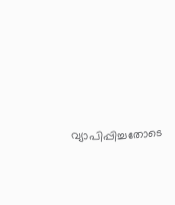വ്യാപിപ്പിച്ചതോടെ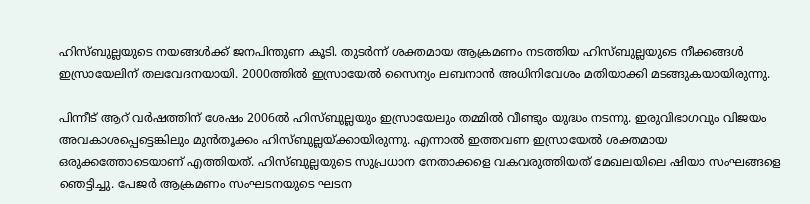ഹിസ്ബുല്ലയുടെ നയങ്ങള്‍ക്ക് ജനപിന്തുണ കൂടി. തുടര്‍ന്ന് ശക്തമായ ആക്രമണം നടത്തിയ ഹിസ്ബുല്ലയുടെ നീക്കങ്ങള്‍ ഇസ്രായേലിന് തലവേദനയായി. 2000ത്തില്‍ ഇസ്രായേല്‍ സൈന്യം ലബനാന്‍ അധിനിവേശം മതിയാക്കി മടങ്ങുകയായിരുന്നു.

പിന്നീട് ആറ് വര്‍ഷത്തിന് ശേഷം 2006ല്‍ ഹിസ്ബുല്ലയും ഇസ്രായേലും തമ്മില്‍ വീണ്ടും യുദ്ധം നടന്നു. ഇരുവിഭാഗവും വിജയം അവകാശപ്പെട്ടെങ്കിലും മുന്‍തൂക്കം ഹിസ്ബുല്ലയ്ക്കായിരുന്നു. എന്നാല്‍ ഇത്തവണ ഇസ്രായേല്‍ ശക്തമായ ഒരുക്കത്തോടെയാണ് എത്തിയത്. ഹിസ്ബുല്ലയുടെ സുപ്രധാന നേതാക്കളെ വകവരുത്തിയത് മേഖലയിലെ ഷിയാ സംഘങ്ങളെ ഞെട്ടിച്ചു. പേജര്‍ ആക്രമണം സംഘടനയുടെ ഘടന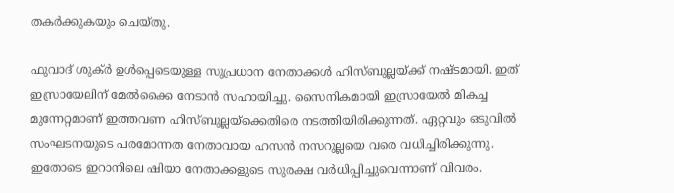തകര്‍ക്കുകയും ചെയ്തു.

ഫുവാദ് ശുക്ര്‍ ഉള്‍പ്പെടെയുള്ള സുപ്രധാന നേതാക്കള്‍ ഹിസ്ബുല്ലയ്ക്ക് നഷ്ടമായി. ഇത് ഇസ്രായേലിന് മേല്‍ക്കൈ നേടാന്‍ സഹായിച്ചു. സൈനികമായി ഇസ്രായേല്‍ മികച്ച മുന്നേറ്റമാണ് ഇത്തവണ ഹിസ്ബുല്ലയ്‌ക്കെതിരെ നടത്തിയിരിക്കുന്നത്. ഏറ്റവും ഒടുവില്‍ സംഘടനയുടെ പരമോന്നത നേതാവായ ഹസന്‍ നസറുല്ലയെ വരെ വധിച്ചിരിക്കുന്നു. ഇതോടെ ഇറാനിലെ ഷിയാ നേതാക്കളുടെ സുരക്ഷ വര്‍ധിപ്പിച്ചുവെന്നാണ് വിവരം.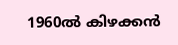1960ല്‍ കിഴക്കന്‍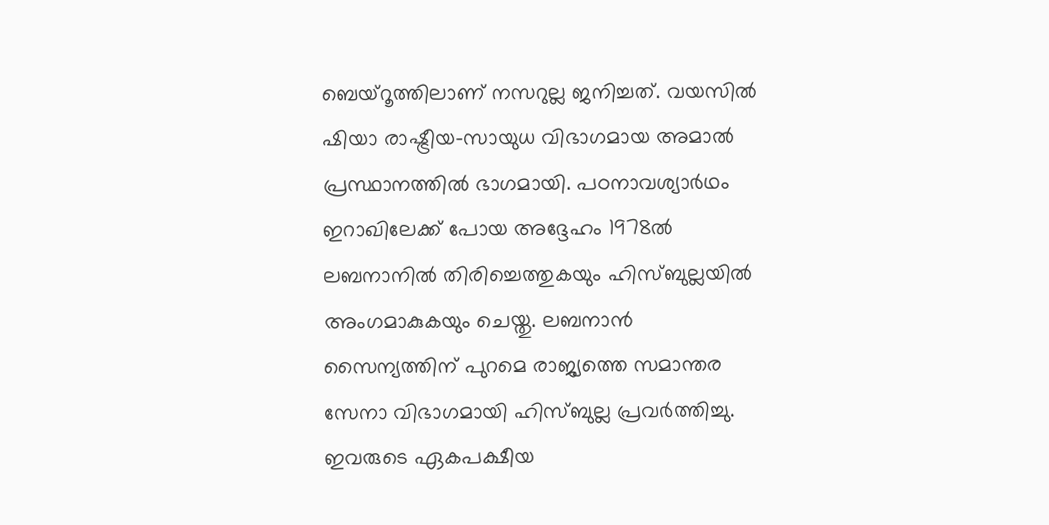ബെയ്‌റൂത്തിലാണ് നസറുല്ല ജനിച്ചത്. വയസില്‍ ഷിയാ രാഷ്ട്രീയ-സായുധ വിഭാഗമായ അമാല്‍ പ്രസ്ഥാനത്തില്‍ ഭാഗമായി. പഠനാവശ്യാര്‍ഥം ഇറാഖിലേക്ക് പോയ അദ്ദേഹം 1978ല്‍ ലബനാനില്‍ തിരിച്ചെത്തുകയും ഹിസ്ബുല്ലയില്‍ അംഗമാകുകയും ചെയ്തു. ലബനാന്‍ സൈന്യത്തിന് പുറമെ രാജ്യത്തെ സമാന്തര സേനാ വിഭാഗമായി ഹിസ്ബുല്ല പ്രവര്‍ത്തിച്ചു. ഇവരുടെ ഏകപക്ഷീയ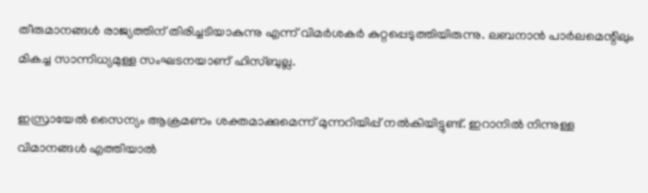തീരുമാനങ്ങള്‍ രാജ്യത്തിന് തിരിച്ചടിയാകുന്നു എന്ന് വിമര്‍ശകര്‍ കുറ്റപ്പെടുത്തിയിരുന്നു. ലബനാന്‍ പാര്‍ലമെന്റിലും മികച്ച സാന്നിധ്യമുള്ള സംഘടനയാണ് ഹിസ്ബുല്ല.

ഇസ്രായേല്‍ സൈന്യം ആക്രമണം ശക്തമാക്കുമെന്ന് മുന്നറിയിപ്പ് നല്‍കിയിട്ടുണ്ട്. ഇറാനില്‍ നിന്നുള്ള വിമാനങ്ങള്‍ എത്തിയാല്‍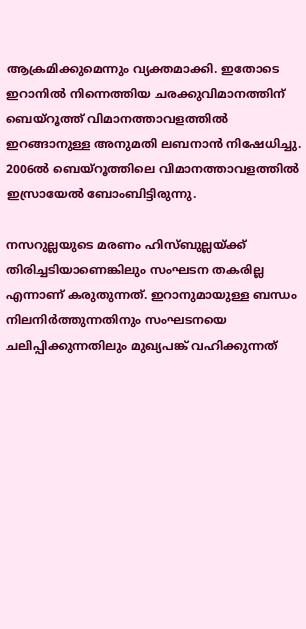ആക്രമിക്കുമെന്നും വ്യക്തമാക്കി. ഇതോടെ ഇറാനില്‍ നിന്നെത്തിയ ചരക്കുവിമാനത്തിന് ബെയ്‌റൂത്ത് വിമാനത്താവളത്തില്‍ ഇറങ്ങാനുള്ള അനുമതി ലബനാന്‍ നിഷേധിച്ചു. 2006ല്‍ ബെയ്‌റൂത്തിലെ വിമാനത്താവളത്തില്‍ ഇസ്രായേല്‍ ബോംബിട്ടിരുന്നു.

നസറുല്ലയുടെ മരണം ഹിസ്ബുല്ലയ്ക്ക് തിരിച്ചടിയാണെങ്കിലും സംഘടന തകരില്ല എന്നാണ് കരുതുന്നത്. ഇറാനുമായുള്ള ബന്ധം നിലനിര്‍ത്തുന്നതിനും സംഘടനയെ ചലിപ്പിക്കുന്നതിലും മുഖ്യപങ്ക് വഹിക്കുന്നത്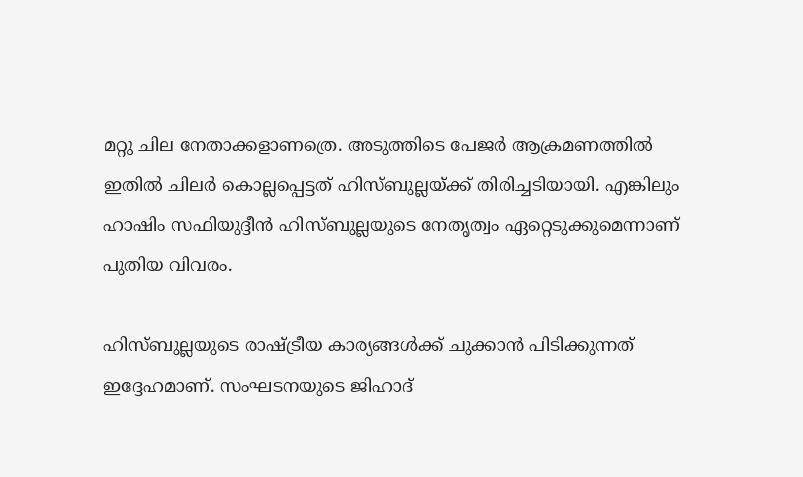മറ്റു ചില നേതാക്കളാണത്രെ. അടുത്തിടെ പേജര്‍ ആക്രമണത്തില്‍ ഇതില്‍ ചിലര്‍ കൊല്ലപ്പെട്ടത് ഹിസ്ബുല്ലയ്ക്ക് തിരിച്ചടിയായി. എങ്കിലും ഹാഷിം സഫിയുദ്ദീന്‍ ഹിസ്ബുല്ലയുടെ നേതൃത്വം ഏറ്റെടുക്കുമെന്നാണ് പുതിയ വിവരം.

ഹിസ്ബുല്ലയുടെ രാഷ്ട്രീയ കാര്യങ്ങള്‍ക്ക് ചുക്കാന്‍ പിടിക്കുന്നത് ഇദ്ദേഹമാണ്. സംഘടനയുടെ ജിഹാദ്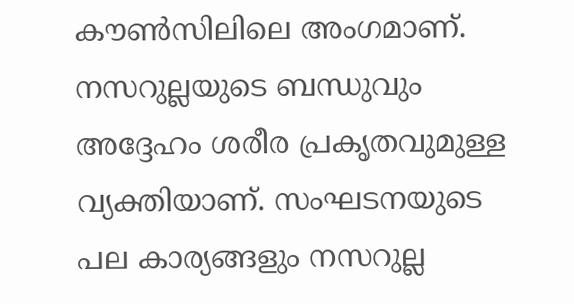കൗണ്‍സിലിലെ അംഗമാണ്. നസറുല്ലയുടെ ബന്ധുവും അദ്ദേഹം ശരീര പ്രകൃതവുമുള്ള വ്യക്തിയാണ്. സംഘടനയുടെ പല കാര്യങ്ങളും നസറുല്ല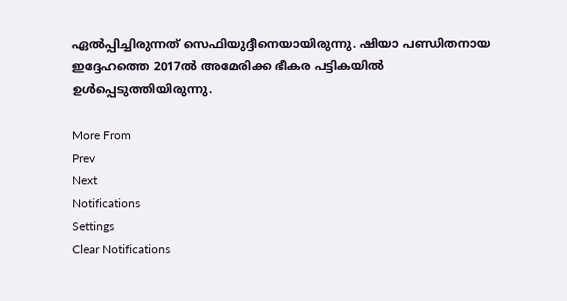ഏല്‍പ്പിച്ചിരുന്നത് സെഫിയുദ്ദീനെയായിരുന്നു. ഷിയാ പണ്ഡിതനായ ഇദ്ദേഹത്തെ 2017ല്‍ അമേരിക്ക ഭീകര പട്ടികയില്‍ ഉള്‍പ്പെടുത്തിയിരുന്നു.

More From
Prev
Next
Notifications
Settings
Clear Notifications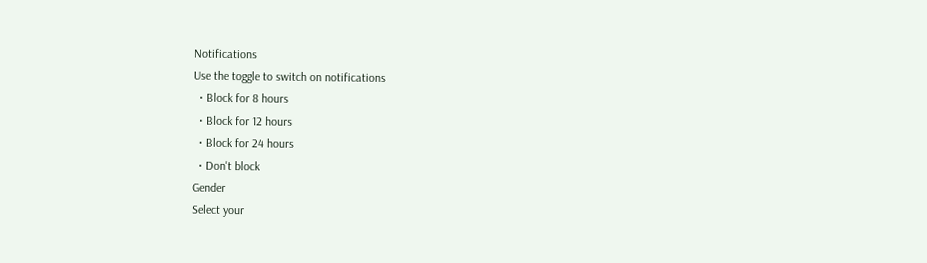Notifications
Use the toggle to switch on notifications
  • Block for 8 hours
  • Block for 12 hours
  • Block for 24 hours
  • Don't block
Gender
Select your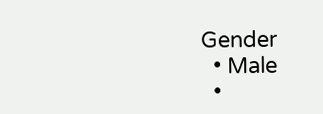Gender
  • Male
  •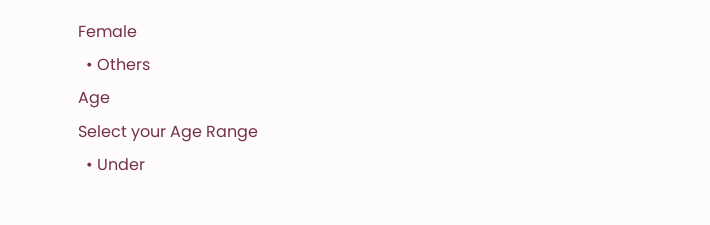Female
  • Others
Age
Select your Age Range
  • Under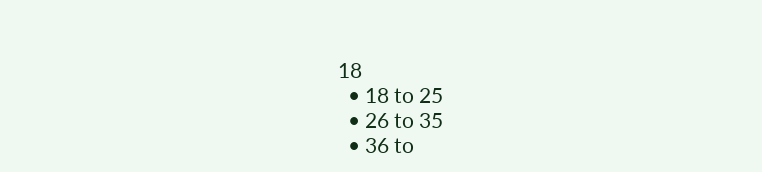18
  • 18 to 25
  • 26 to 35
  • 36 to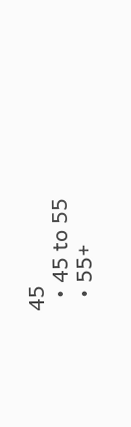45
  • 45 to 55
  • 55+